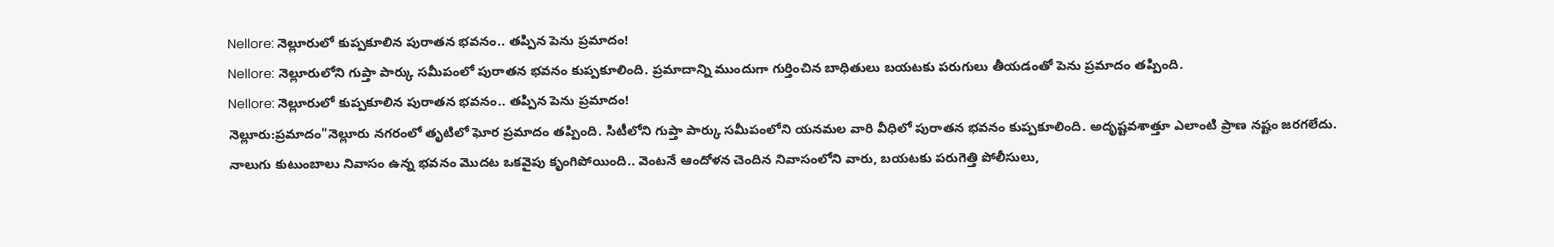Nellore: నెల్లూరులో కుప్పకూలిన పురాతన భవనం.. తప్పిన పెను ప్రమాదం!
Nellore: నెల్లూరులోని గుప్తా పార్కు సమీపంలో పురాతన భవనం కుప్పకూలింది. ప్రమాదాన్ని ముందుగా గుర్తించిన బాధితులు బయటకు పరుగులు తీయడంతో పెను ప్రమాదం తప్పింది.
Nellore: నెల్లూరులో కుప్పకూలిన పురాతన భవనం.. తప్పిన పెను ప్రమాదం!
నెల్లూరు:ప్రమాదం"నెల్లూరు నగరంలో తృటిలో ఘోర ప్రమాదం తప్పింది. సిటీలోని గుప్తా పార్కు సమీపంలోని యనమల వారి వీధిలో పురాతన భవనం కుప్పకూలింది. అదృష్టవశాత్తూ ఎలాంటి ప్రాణ నష్టం జరగలేదు.
నాలుగు కుటుంబాలు నివాసం ఉన్న భవనం మొదట ఒకవైపు కృంగిపోయింది.. వెంటనే ఆందోళన చెందిన నివాసంలోని వారు, బయటకు పరుగెత్తి పోలీసులు,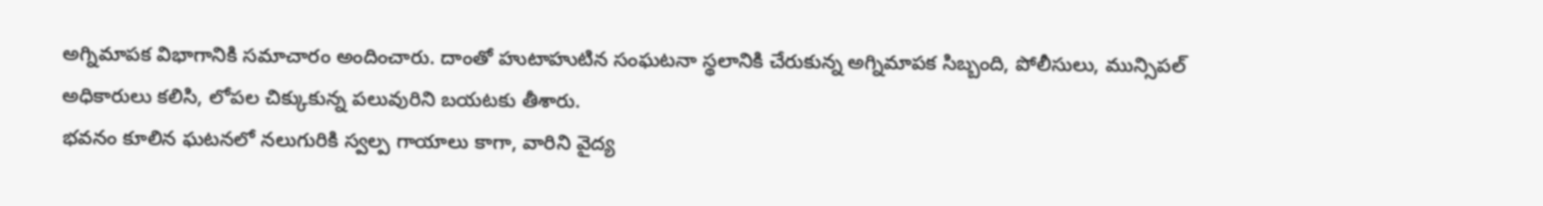అగ్నిమాపక విభాగానికి సమాచారం అందించారు. దాంతో హుటాహుటిన సంఘటనా స్థలానికి చేరుకున్న అగ్నిమాపక సిబ్బంది, పోలీసులు, మున్సిపల్ అధికారులు కలిసి, లోపల చిక్కుకున్న పలువురిని బయటకు తీశారు.
భవనం కూలిన ఘటనలో నలుగురికి స్వల్ప గాయాలు కాగా, వారిని వైద్య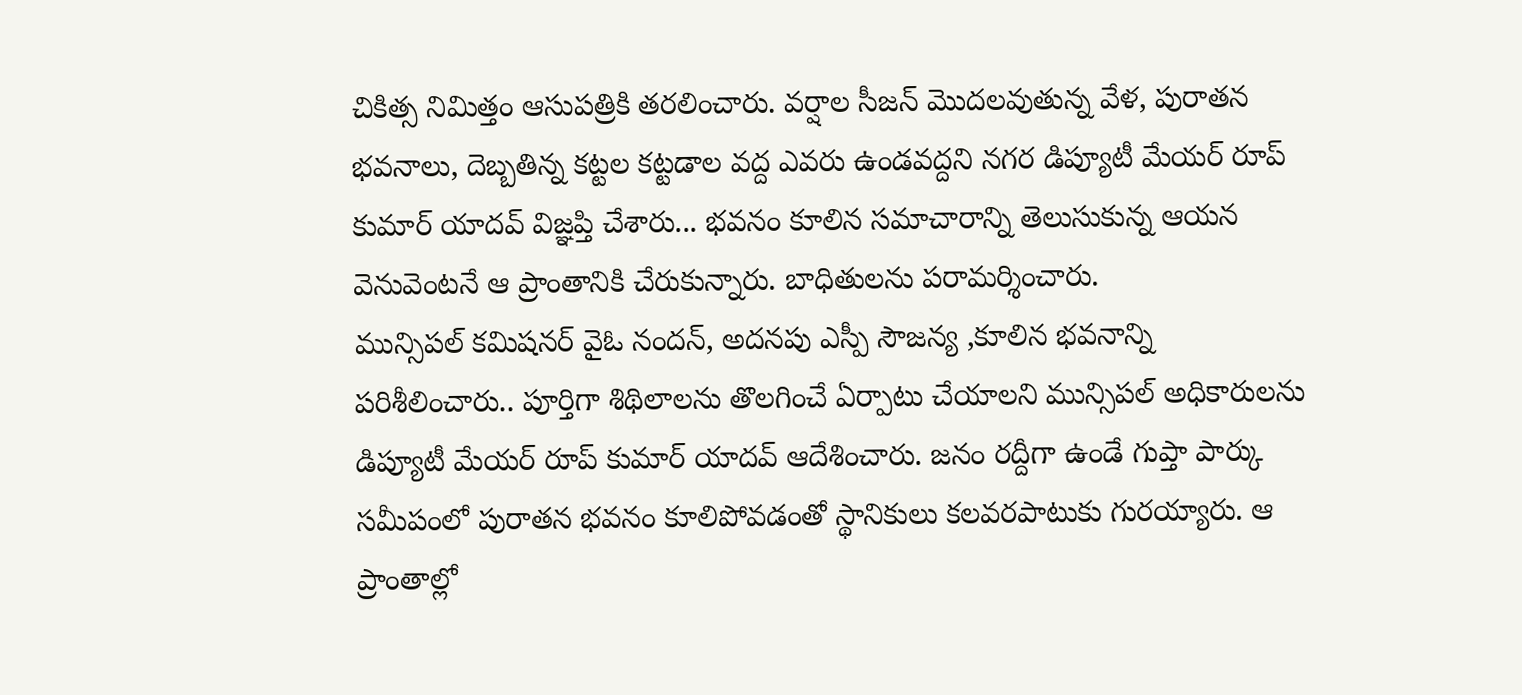చికిత్స నిమిత్తం ఆసుపత్రికి తరలించారు. వర్షాల సీజన్ మొదలవుతున్న వేళ, పురాతన భవనాలు, దెబ్బతిన్న కట్టల కట్టడాల వద్ద ఎవరు ఉండవద్దని నగర డిప్యూటీ మేయర్ రూప్ కుమార్ యాదవ్ విజ్ఞప్తి చేశారు... భవనం కూలిన సమాచారాన్ని తెలుసుకున్న ఆయన వెనువెంటనే ఆ ప్రాంతానికి చేరుకున్నారు. బాధితులను పరామర్శించారు.
మున్సిపల్ కమిషనర్ వైఓ నందన్, అదనపు ఎస్పీ సౌజన్య ,కూలిన భవనాన్ని పరిశీలించారు.. పూర్తిగా శిథిలాలను తొలగించే ఏర్పాటు చేయాలని మున్సిపల్ అధికారులను డిప్యూటీ మేయర్ రూప్ కుమార్ యాదవ్ ఆదేశించారు. జనం రద్దీగా ఉండే గుప్తా పార్కు సమీపంలో పురాతన భవనం కూలిపోవడంతో స్థానికులు కలవరపాటుకు గురయ్యారు. ఆ ప్రాంతాల్లో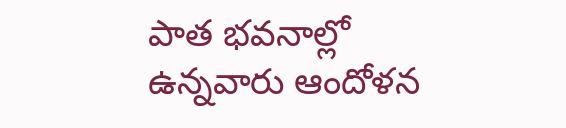పాత భవనాల్లో ఉన్నవారు ఆందోళన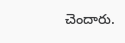చెందారు.